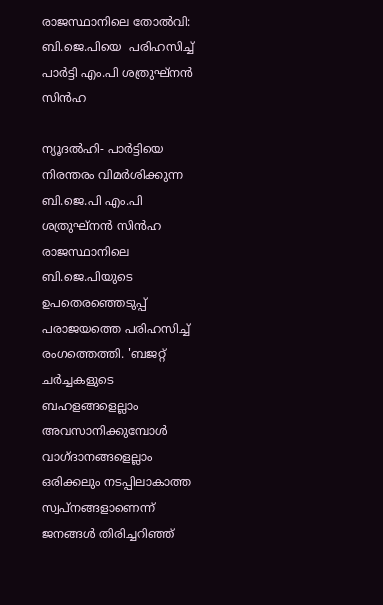രാജസ്ഥാനിലെ തോൽവി: ബി.ജെ.പിയെ  പരിഹസിച്ച് പാർട്ടി എം.പി ശത്രുഘ്‌നൻ സിൻഹ

ന്യൂദൽഹി- പാർട്ടിയെ നിരന്തരം വിമർശിക്കുന്ന ബി.ജെ.പി എം.പി ശത്രുഘ്‌നൻ സിൻഹ രാജസ്ഥാനിലെ ബി.ജെ.പിയുടെ ഉപതെരഞ്ഞെടുപ്പ് പരാജയത്തെ പരിഹസിച്ച് രംഗത്തെത്തി. 'ബജറ്റ് ചർച്ചകളുടെ ബഹളങ്ങളെല്ലാം അവസാനിക്കുമ്പോൾ വാഗ്ദാനങ്ങളെല്ലാം ഒരിക്കലും നടപ്പിലാകാത്ത സ്വപ്‌നങ്ങളാണെന്ന് ജനങ്ങൾ തിരിച്ചറിഞ്ഞ്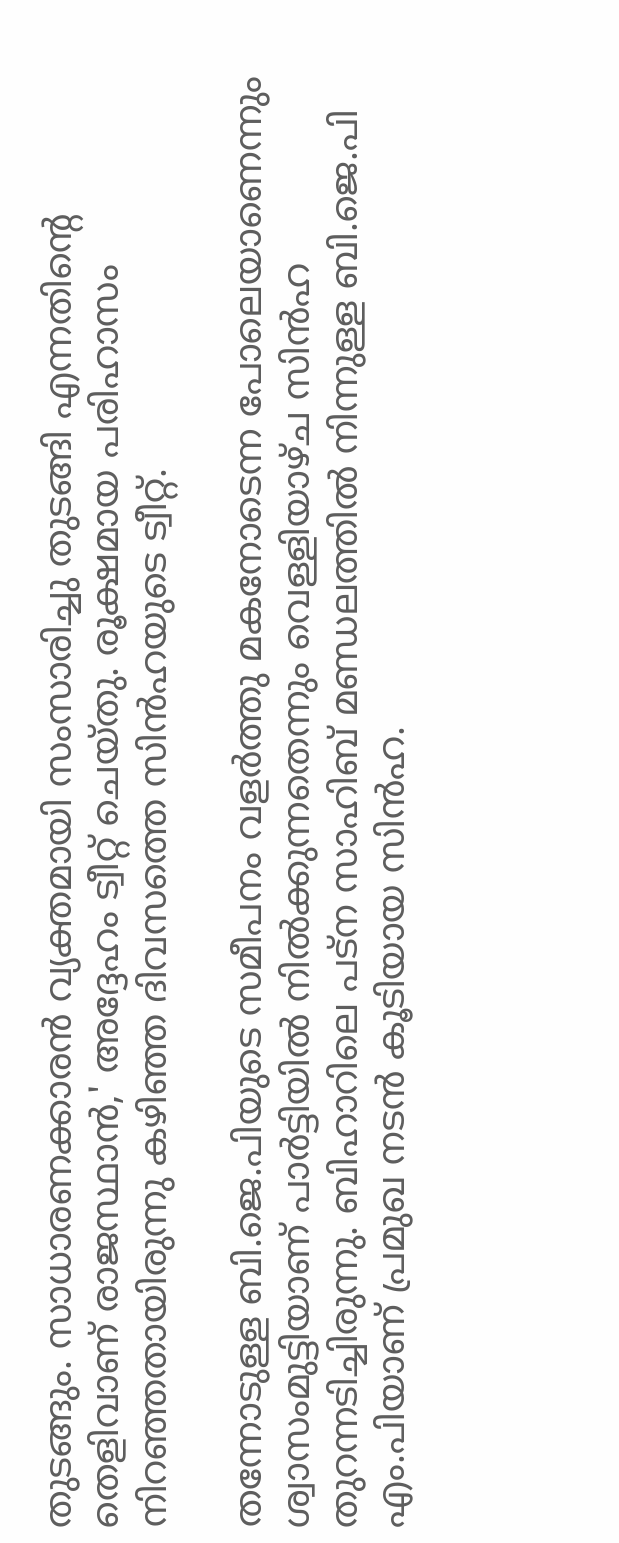തുടങ്ങും. സാധാരണക്കാരൻ വ്യക്തമായി സംസാരിച്ചു തുടങ്ങി എന്നതിന്റെ തെളിവാണ് രാജസ്ഥാൻ,' അദ്ദേഹം ട്വീറ്റ് ചെയ്തു. രൂക്ഷമായ പരിഹാസം നിറഞ്ഞതായിരുന്നു കഴിഞ്ഞ ദിവസത്തെ സിൻഹയുടെ ട്വീറ്റ്.

തന്നോടുള്ള ബി.ജെ.പിയുടെ സമീപനം വളർത്തു മകനോടെന്ന പോലെയാണെന്നും ശ്വാസംമുട്ടിയാണ് പാർട്ടിയിൽ നിൽക്കുന്നതെന്നും വെള്ളിയാഴ്ച സിൻഹ തുറന്നടിച്ചിരുന്നു. ബിഹാറിലെ പട്‌ന സാഹിബ് മണ്ഡലത്തിൽ നിന്നുള്ള ബി.ജെ.പി എം.പിയാണ് പ്രമുഖ നടൻ കൂടിയായ സിൻഹ.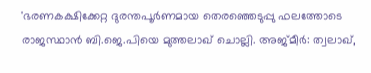'ഭരണകക്ഷിക്കേറ്റ ദുരന്തപൂർണമായ തെരഞ്ഞെടുപ്പു ഫലത്തോടെ രാജസ്ഥാൻ ബി.ജെ.പിയെ മുത്തലാഖ് ചൊല്ലി. അജ്മീർ: ത്വലാഖ്,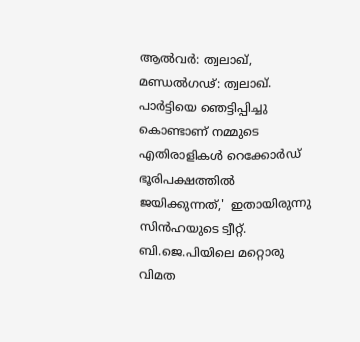ആൽവർ: ത്വലാഖ്, മണ്ഡൽഗഢ്: ത്വലാഖ്. പാർട്ടിയെ ഞെട്ടിപ്പിച്ചു കൊണ്ടാണ് നമ്മുടെ എതിരാളികൾ റെക്കോർഡ് ഭൂരിപക്ഷത്തിൽ ജയിക്കുന്നത്,'  ഇതായിരുന്നു സിൻഹയുടെ ട്വീറ്റ്. ബി.ജെ.പിയിലെ മറ്റൊരു വിമത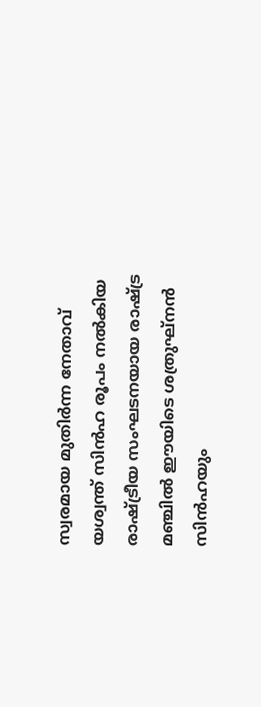സ്വരമായ മുതിർന്ന നേതാവ് യശ്വന്ത് സിൻഹ രൂപം നൽകിയ രാഷ്ട്രീയ സംഘടനയായ രാഷ്ട്ര മഞ്ചിൽ ഈയിടെ ശത്രുഘ്‌നൻ സിൻഹയും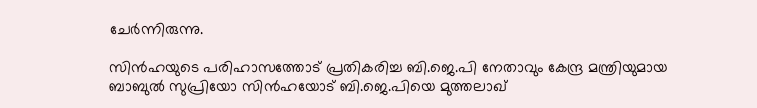ചേർന്നിരുന്നു.

സിൻഹയുടെ പരിഹാസത്തോട് പ്രതികരിച്ച ബി.ജെ.പി നേതാവും കേന്ദ്ര മന്ത്രിയുമായ ബാബുൽ സുപ്രിയോ സിൻഹയോട് ബി.ജെ.പിയെ മുത്തലാഖ്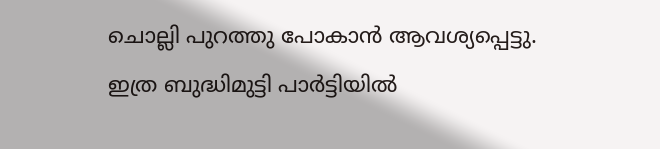ചൊല്ലി പുറത്തു പോകാൻ ആവശ്യപ്പെട്ടു. ഇത്ര ബുദ്ധിമുട്ടി പാർട്ടിയിൽ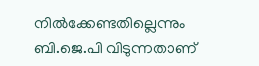നിൽക്കേണ്ടതില്ലെന്നും ബി.ജെ.പി വിടുന്നതാണ്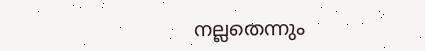നല്ലതെന്നും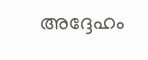അദ്ദേഹം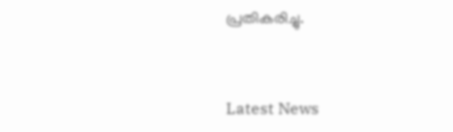പ്രതികരിച്ചു.


Latest News